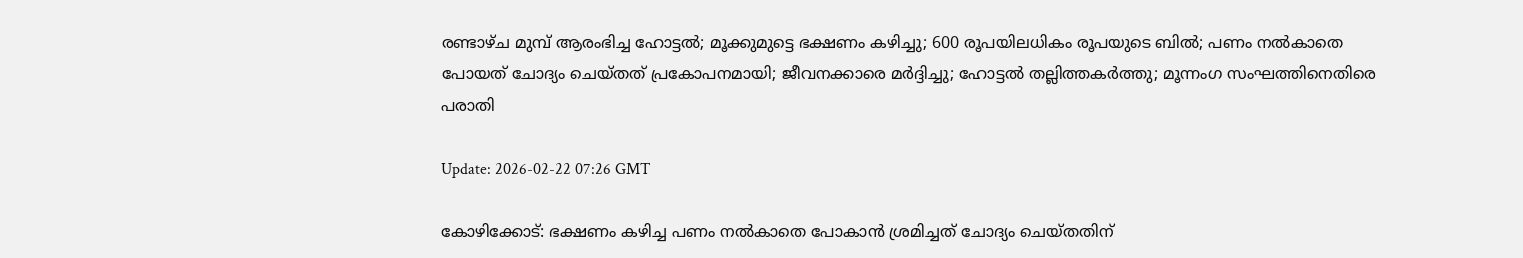രണ്ടാഴ്ച മുമ്പ് ആരംഭിച്ച ഹോട്ടല്‍; മൂക്കുമുട്ടെ ഭക്ഷണം കഴിച്ചു; 600 രൂപയിലധികം രൂപയുടെ ബില്‍; പണം നല്‍കാതെ പോയത് ചോദ്യം ചെയ്തത് പ്രകോപനമായി; ജീവനക്കാരെ മര്‍ദ്ദിച്ചു; ഹോട്ടല്‍ തല്ലിത്തകര്‍ത്തു; മൂന്നംഗ സംഘത്തിനെതിരെ പരാതി

Update: 2026-02-22 07:26 GMT

കോഴിക്കോട്: ഭക്ഷണം കഴിച്ച പണം നല്‍കാതെ പോകാന്‍ ശ്രമിച്ചത് ചോദ്യം ചെയ്തതിന്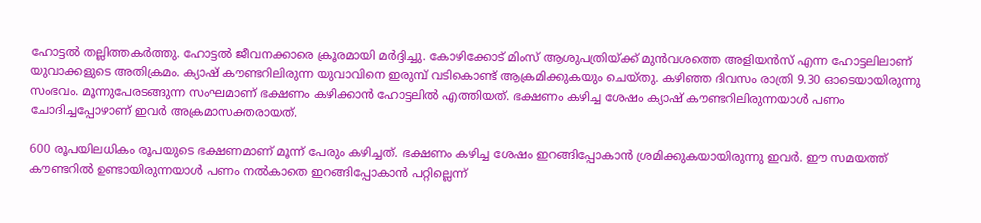ഹോട്ടല്‍ തല്ലിത്തകര്‍ത്തു. ഹോട്ടല്‍ ജീവനക്കാരെ ക്രൂരമായി മര്‍ദ്ദിച്ചു. കോഴിക്കോട് മിംസ് ആശുപത്രിയ്ക്ക് മുന്‍വശത്തെ അളിയന്‍സ് എന്ന ഹോട്ടലിലാണ് യുവാക്കളുടെ അതിക്രമം. ക്യാഷ് കൗണ്ടറിലിരുന്ന യുവാവിനെ ഇരുമ്പ് വടികൊണ്ട് ആക്രമിക്കുകയും ചെയ്തു. കഴിഞ്ഞ ദിവസം രാത്രി 9.30 ഓടെയായിരുന്നു സംഭവം. മൂന്നുപേരടങ്ങുന്ന സംഘമാണ് ഭക്ഷണം കഴിക്കാന്‍ ഹോട്ടലില്‍ എത്തിയത്. ഭക്ഷണം കഴിച്ച ശേഷം ക്യാഷ് കൗണ്ടറിലിരുന്നയാള്‍ പണം ചോദിച്ചപ്പോഴാണ് ഇവര്‍ അക്രമാസക്തരായത്.

600 രൂപയിലധികം രൂപയുടെ ഭക്ഷണമാണ് മൂന്ന് പേരും കഴിച്ചത്. ഭക്ഷണം കഴിച്ച ശേഷം ഇറങ്ങിപ്പോകാന്‍ ശ്രമിക്കുകയായിരുന്നു ഇവര്‍. ഈ സമയത്ത് കൗണ്ടറില്‍ ഉണ്ടായിരുന്നയാള്‍ പണം നല്‍കാതെ ഇറങ്ങിപ്പോകാന്‍ പറ്റില്ലെന്ന്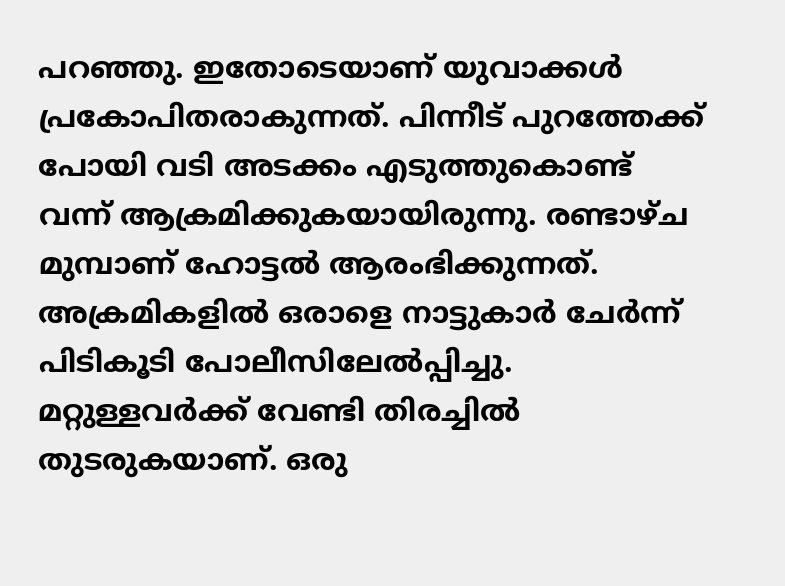പറഞ്ഞു. ഇതോടെയാണ് യുവാക്കള്‍ പ്രകോപിതരാകുന്നത്. പിന്നീട് പുറത്തേക്ക് പോയി വടി അടക്കം എടുത്തുകൊണ്ട് വന്ന് ആക്രമിക്കുകയായിരുന്നു. രണ്ടാഴ്ച മുമ്പാണ് ഹോട്ടല്‍ ആരംഭിക്കുന്നത്. അക്രമികളില്‍ ഒരാളെ നാട്ടുകാര്‍ ചേര്‍ന്ന് പിടികൂടി പോലീസിലേല്‍പ്പിച്ചു. മറ്റുള്ളവര്‍ക്ക് വേണ്ടി തിരച്ചില്‍ തുടരുകയാണ്. ഒരു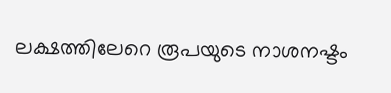ലക്ഷത്തിലേറെ രൂപയുടെ നാശനഷ്ടം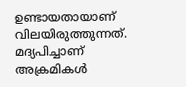ഉണ്ടായതായാണ് വിലയിരുത്തുന്നത്. മദ്യപിച്ചാണ് അക്രമികള്‍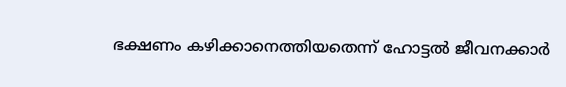ഭക്ഷണം കഴിക്കാനെത്തിയതെന്ന് ഹോട്ടല്‍ ജീവനക്കാര്‍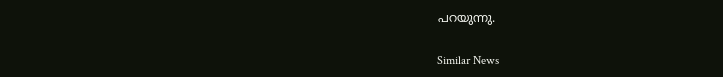പറയുന്നു.

Similar News